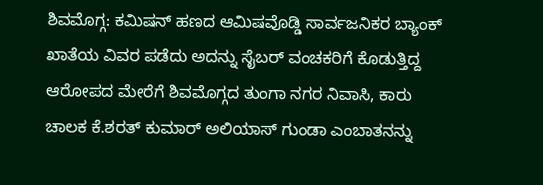ಶಿವಮೊಗ್ಗ: ಕಮಿಷನ್ ಹಣದ ಆಮಿಷವೊಡ್ಡಿ ಸಾರ್ವಜನಿಕರ ಬ್ಯಾಂಕ್ ಖಾತೆಯ ವಿವರ ಪಡೆದು ಅದನ್ನು ಸೈಬರ್ ವಂಚಕರಿಗೆ ಕೊಡುತ್ತಿದ್ದ ಆರೋಪದ ಮೇರೆಗೆ ಶಿವಮೊಗ್ಗದ ತುಂಗಾ ನಗರ ನಿವಾಸಿ, ಕಾರು ಚಾಲಕ ಕೆ.ಶರತ್ ಕುಮಾರ್ ಅಲಿಯಾಸ್ ಗುಂಡಾ ಎಂಬಾತನನ್ನು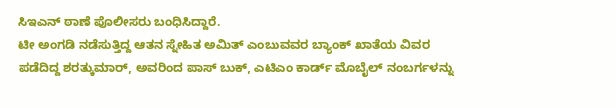ಸಿಇಎನ್ ಠಾಣೆ ಪೊಲೀಸರು ಬಂಧಿಸಿದ್ದಾರೆ.
ಟೀ ಅಂಗಡಿ ನಡೆಸುತ್ತಿದ್ದ ಆತನ ಸ್ನೇಹಿತ ಅಮಿತ್ ಎಂಬುವವರ ಬ್ಯಾಂಕ್ ಖಾತೆಯ ವಿವರ ಪಡೆದಿದ್ದ ಶರತ್ಕುಮಾರ್, ಅವರಿಂದ ಪಾಸ್ ಬುಕ್, ಎಟಿಎಂ ಕಾರ್ಡ್ ಮೊಬೈಲ್ ನಂಬರ್ಗಳನ್ನು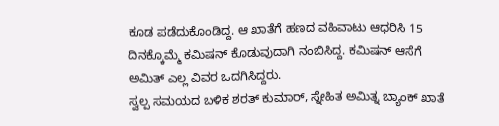ಕೂಡ ಪಡೆದುಕೊಂಡಿದ್ದ. ಆ ಖಾತೆಗೆ ಹಣದ ವಹಿವಾಟು ಆಧರಿಸಿ 15 ದಿನಕ್ಕೊಮ್ಮೆ ಕಮಿಷನ್ ಕೊಡುವುದಾಗಿ ನಂಬಿಸಿದ್ದ. ಕಮಿಷನ್ ಆಸೆಗೆ ಅಮಿತ್ ಎಲ್ಲ ವಿವರ ಒದಗಿಸಿದ್ದರು.
ಸ್ವಲ್ಪ ಸಮಯದ ಬಳಿಕ ಶರತ್ ಕುಮಾರ್, ಸ್ನೇಹಿತ ಅಮಿತ್ನ ಬ್ಯಾಂಕ್ ಖಾತೆ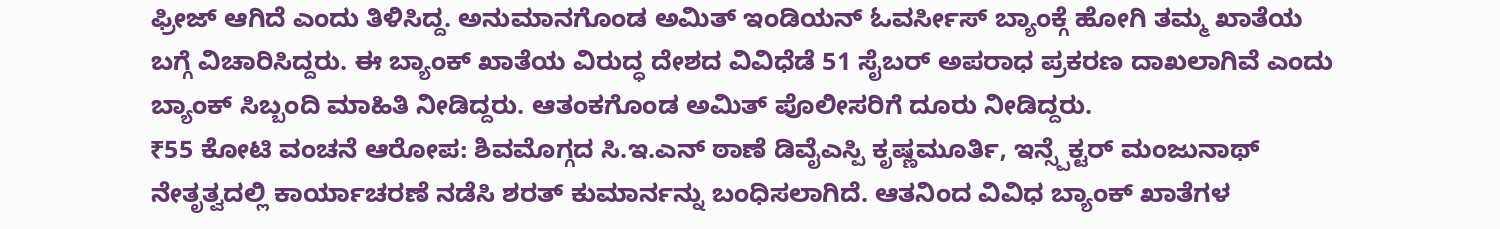ಫ್ರೀಜ್ ಆಗಿದೆ ಎಂದು ತಿಳಿಸಿದ್ದ. ಅನುಮಾನಗೊಂಡ ಅಮಿತ್ ಇಂಡಿಯನ್ ಓವರ್ಸೀಸ್ ಬ್ಯಾಂಕ್ಗೆ ಹೋಗಿ ತಮ್ಮ ಖಾತೆಯ ಬಗ್ಗೆ ವಿಚಾರಿಸಿದ್ದರು. ಈ ಬ್ಯಾಂಕ್ ಖಾತೆಯ ವಿರುದ್ಧ ದೇಶದ ವಿವಿಧೆಡೆ 51 ಸೈಬರ್ ಅಪರಾಧ ಪ್ರಕರಣ ದಾಖಲಾಗಿವೆ ಎಂದು ಬ್ಯಾಂಕ್ ಸಿಬ್ಬಂದಿ ಮಾಹಿತಿ ನೀಡಿದ್ದರು. ಆತಂಕಗೊಂಡ ಅಮಿತ್ ಪೊಲೀಸರಿಗೆ ದೂರು ನೀಡಿದ್ದರು.
₹55 ಕೋಟಿ ವಂಚನೆ ಆರೋಪ: ಶಿವಮೊಗ್ಗದ ಸಿ.ಇ.ಎನ್ ಠಾಣೆ ಡಿವೈಎಸ್ಪಿ ಕೃಷ್ಣಮೂರ್ತಿ, ಇನ್ಸ್ಪೆಕ್ಟರ್ ಮಂಜುನಾಥ್ ನೇತೃತ್ವದಲ್ಲಿ ಕಾರ್ಯಾಚರಣೆ ನಡೆಸಿ ಶರತ್ ಕುಮಾರ್ನನ್ನು ಬಂಧಿಸಲಾಗಿದೆ. ಆತನಿಂದ ವಿವಿಧ ಬ್ಯಾಂಕ್ ಖಾತೆಗಳ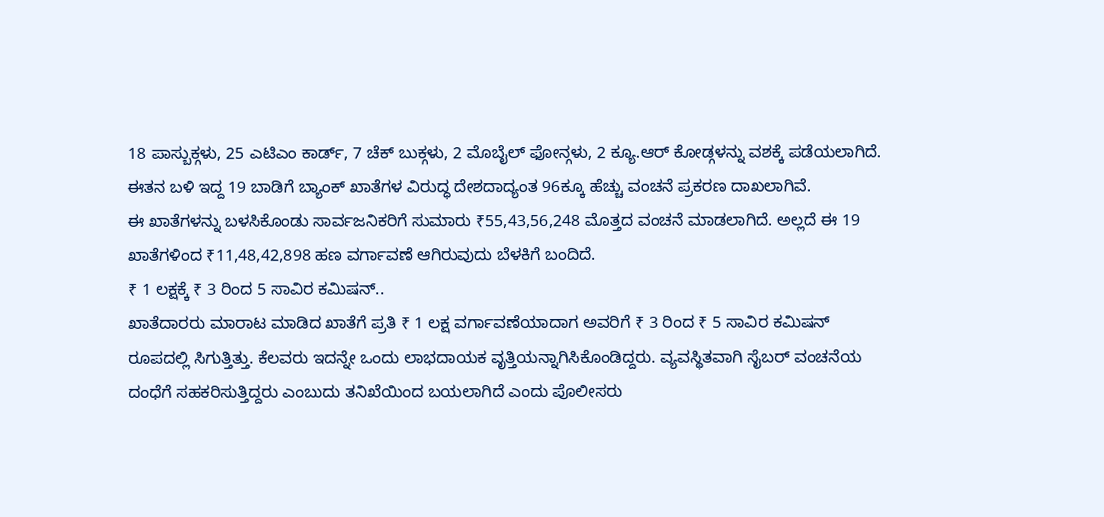18 ಪಾಸ್ಬುಕ್ಗಳು, 25 ಎಟಿಎಂ ಕಾರ್ಡ್, 7 ಚೆಕ್ ಬುಕ್ಗಳು, 2 ಮೊಬೈಲ್ ಫೋನ್ಗಳು, 2 ಕ್ಯೂ.ಆರ್ ಕೋಡ್ಗಳನ್ನು ವಶಕ್ಕೆ ಪಡೆಯಲಾಗಿದೆ. ಈತನ ಬಳಿ ಇದ್ದ 19 ಬಾಡಿಗೆ ಬ್ಯಾಂಕ್ ಖಾತೆಗಳ ವಿರುದ್ಧ ದೇಶದಾದ್ಯಂತ 96ಕ್ಕೂ ಹೆಚ್ಚು ವಂಚನೆ ಪ್ರಕರಣ ದಾಖಲಾಗಿವೆ.
ಈ ಖಾತೆಗಳನ್ನು ಬಳಸಿಕೊಂಡು ಸಾರ್ವಜನಿಕರಿಗೆ ಸುಮಾರು ₹55,43,56,248 ಮೊತ್ತದ ವಂಚನೆ ಮಾಡಲಾಗಿದೆ. ಅಲ್ಲದೆ ಈ 19 ಖಾತೆಗಳಿಂದ ₹11,48,42,898 ಹಣ ವರ್ಗಾವಣೆ ಆಗಿರುವುದು ಬೆಳಕಿಗೆ ಬಂದಿದೆ.
₹ 1 ಲಕ್ಷಕ್ಕೆ ₹ 3 ರಿಂದ 5 ಸಾವಿರ ಕಮಿಷನ್..
ಖಾತೆದಾರರು ಮಾರಾಟ ಮಾಡಿದ ಖಾತೆಗೆ ಪ್ರತಿ ₹ 1 ಲಕ್ಷ ವರ್ಗಾವಣೆಯಾದಾಗ ಅವರಿಗೆ ₹ 3 ರಿಂದ ₹ 5 ಸಾವಿರ ಕಮಿಷನ್ ರೂಪದಲ್ಲಿ ಸಿಗುತ್ತಿತ್ತು. ಕೆಲವರು ಇದನ್ನೇ ಒಂದು ಲಾಭದಾಯಕ ವೃತ್ತಿಯನ್ನಾಗಿಸಿಕೊಂಡಿದ್ದರು. ವ್ಯವಸ್ಥಿತವಾಗಿ ಸೈಬರ್ ವಂಚನೆಯ ದಂಧೆಗೆ ಸಹಕರಿಸುತ್ತಿದ್ದರು ಎಂಬುದು ತನಿಖೆಯಿಂದ ಬಯಲಾಗಿದೆ ಎಂದು ಪೊಲೀಸರು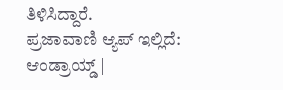ತಿಳಿಸಿದ್ದಾರೆ.
ಪ್ರಜಾವಾಣಿ ಆ್ಯಪ್ ಇಲ್ಲಿದೆ: ಆಂಡ್ರಾಯ್ಡ್ |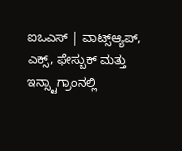ಐಒಎಸ್ | ವಾಟ್ಸ್ಆ್ಯಪ್, ಎಕ್ಸ್, ಫೇಸ್ಬುಕ್ ಮತ್ತು ಇನ್ಸ್ಟಾಗ್ರಾಂನಲ್ಲಿ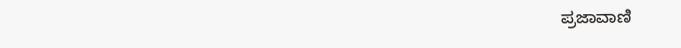ಪ್ರಜಾವಾಣಿ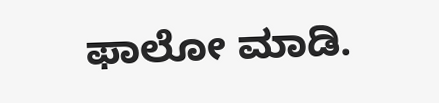ಫಾಲೋ ಮಾಡಿ.